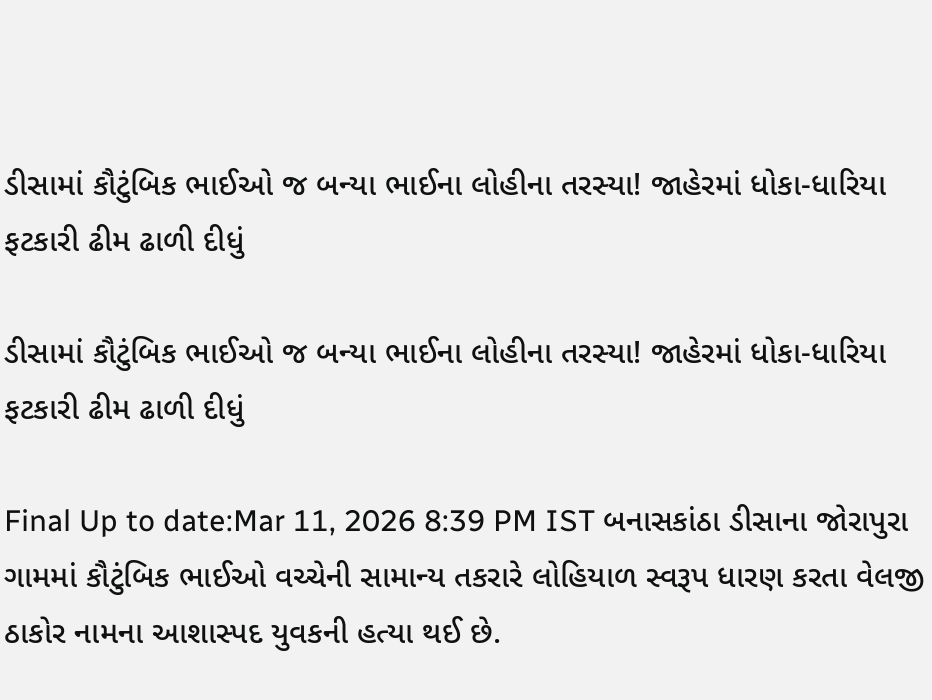ડીસામાં કૌટુંબિક ભાઈઓ જ બન્યા ભાઈના લોહીના તરસ્યા! જાહેરમાં ધોકા-ધારિયા ફટકારી ઢીમ ઢાળી દીધું

ડીસામાં કૌટુંબિક ભાઈઓ જ બન્યા ભાઈના લોહીના તરસ્યા! જાહેરમાં ધોકા-ધારિયા ફટકારી ઢીમ ઢાળી દીધું

Final Up to date:Mar 11, 2026 8:39 PM IST બનાસકાંઠા ડીસાના જોરાપુરા ગામમાં કૌટુંબિક ભાઈઓ વચ્ચેની સામાન્ય તકરારે લોહિયાળ સ્વરૂપ ધારણ કરતા વેલજી ઠાકોર નામના આશાસ્પદ યુવકની હત્યા થઈ છે.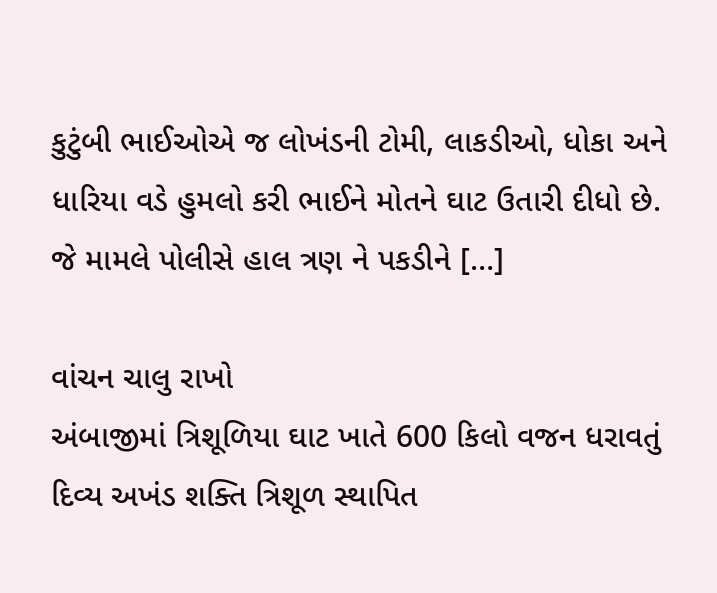કુટુંબી ભાઈઓએ જ લોખંડની ટોમી, લાકડીઓ, ધોકા અને ધારિયા વડે હુમલો કરી ભાઈને મોતને ઘાટ ઉતારી દીધો છે. જે મામલે પોલીસે હાલ ત્રણ ને પકડીને […]

વાંચન ચાલુ રાખો
અંબાજીમાં ત્રિશૂળિયા ઘાટ ખાતે 600 કિલો વજન ધરાવતું દિવ્ય અખંડ શક્તિ ત્રિશૂળ સ્થાપિત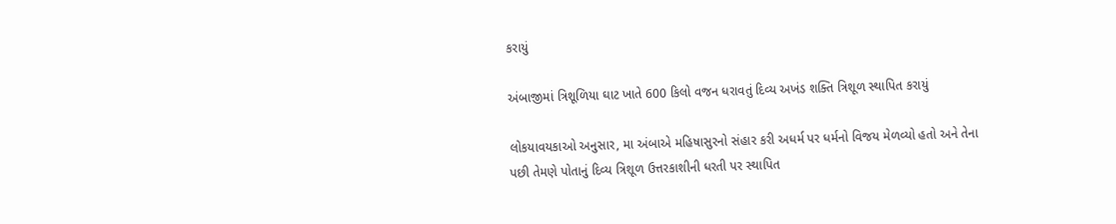કરાયું

અંબાજીમાં ત્રિશૂળિયા ઘાટ ખાતે 600 કિલો વજન ધરાવતું દિવ્ય અખંડ શક્તિ ત્રિશૂળ સ્થાપિત કરાયું

લોકયાવયકાઓ અનુસાર, મા અંબાએ મહિષાસુરનો સંહાર કરી અધર્મ પર ધર્મનો વિજય મેળવ્યો હતો અને તેના પછી તેમણે પોતાનું દિવ્ય ત્રિશૂળ ઉત્તરકાશીની ધરતી પર સ્થાપિત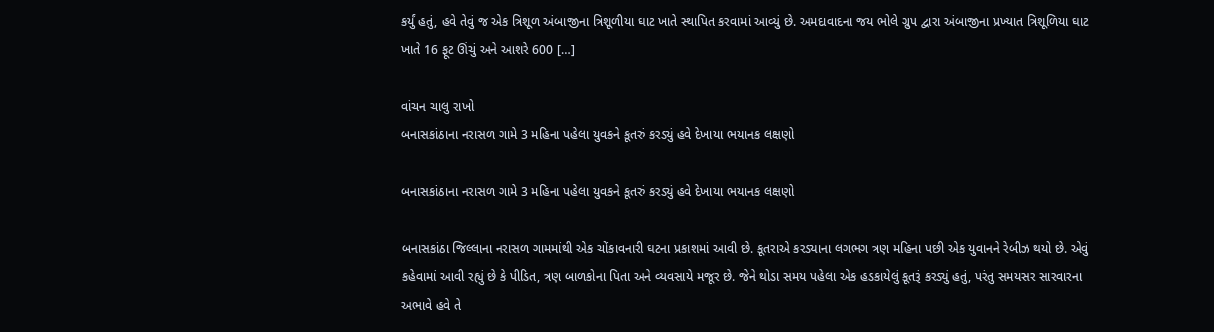કર્યું હતું, હવે તેવું જ એક ત્રિશૂળ અંબાજીના ત્રિશૂળીયા ઘાટ ખાતે સ્થાપિત કરવામાં આવ્યું છે. અમદાવાદના જય ભોલે ગ્રુપ દ્વારા અંબાજીના પ્રખ્યાત ત્રિશૂળિયા ઘાટ ખાતે 16 ફૂટ ઊંચું અને આશરે 600 […]

વાંચન ચાલુ રાખો
બનાસકાંઠાના નરાસળ ગામે 3 મહિના પહેલા યુવકને કૂતરું કરડ્યું હવે દેખાયા ભયાનક લક્ષણો

બનાસકાંઠાના નરાસળ ગામે 3 મહિના પહેલા યુવકને કૂતરું કરડ્યું હવે દેખાયા ભયાનક લક્ષણો

બનાસકાંઠા જિલ્લાના નરાસળ ગામમાંથી એક ચોંકાવનારી ઘટના પ્રકાશમાં આવી છે. કૂતરાએ કરડ્યાના લગભગ ત્રણ મહિના પછી એક યુવાનને રેબીઝ થયો છે. એવું કહેવામાં આવી રહ્યું છે કે પીડિત, ત્રણ બાળકોના પિતા અને વ્યવસાયે મજૂર છે. જેને થોડા સમય પહેલા એક હડકાયેલું કૂતરૂં કરડ્યું હતું, પરંતુ સમયસર સારવારના અભાવે હવે તે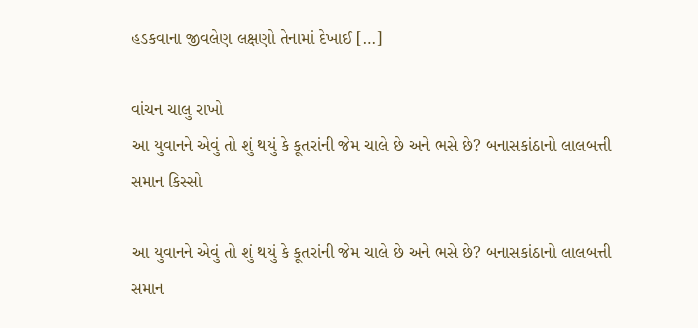હડકવાના જીવલેણ લક્ષણો તેનામાં દેખાઈ […]

વાંચન ચાલુ રાખો
આ યુવાનને એવું તો શું થયું કે કૂતરાંની જેમ ચાલે છે અને ભસે છે? બનાસકાંઠાનો લાલબત્તી સમાન કિસ્સો

આ યુવાનને એવું તો શું થયું કે કૂતરાંની જેમ ચાલે છે અને ભસે છે? બનાસકાંઠાનો લાલબત્તી સમાન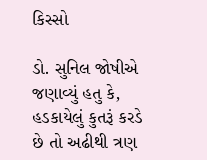કિસ્સો

ડો. સુનિલ જોષીએ જણાવ્યું હતુ કે, હડકાયેલું કુતરૂં કરડે છે તો અઢીથી ત્રણ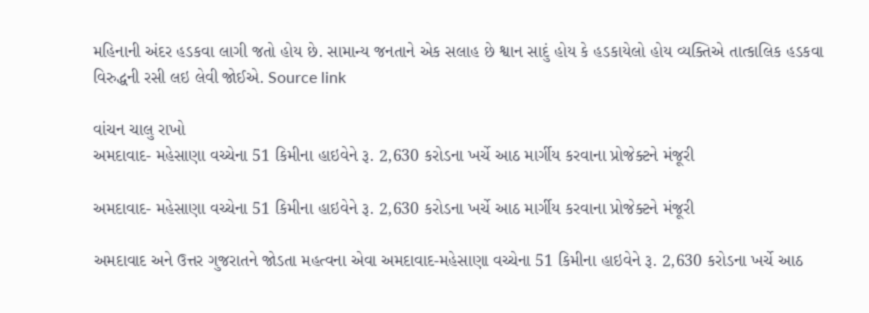મહિનાની અંદર હડકવા લાગી જતો હોય છે. સામાન્ય જનતાને એક સલાહ છે શ્વાન સાદું હોય કે હડકાયેલો હોય વ્યક્તિએ તાત્કાલિક હડકવા વિરુદ્ધની રસી લઇ લેવી જોઈએ. Source link

વાંચન ચાલુ રાખો
અમદાવાદ- મહેસાણા વચ્ચેના 51 કિમીના હાઇવેને રૂ. 2,630 કરોડના ખર્ચે આઠ માર્ગીય કરવાના પ્રોજેક્ટને મંજૂરી

અમદાવાદ- મહેસાણા વચ્ચેના 51 કિમીના હાઇવેને રૂ. 2,630 કરોડના ખર્ચે આઠ માર્ગીય કરવાના પ્રોજેક્ટને મંજૂરી

અમદાવાદ અને ઉત્તર ગુજરાતને જોડતા મહત્વના એવા અમદાવાદ-મહેસાણા વચ્ચેના 51 કિમીના હાઇવેને રૂ. 2,630 કરોડના ખર્ચે આઠ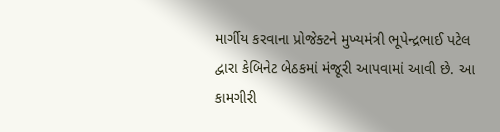માર્ગીય કરવાના પ્રોજેક્ટને મુખ્યમંત્રી ભૂપેન્દ્રભાઈ પટેલ દ્વારા કેબિનેટ બેઠકમાં મંજૂરી આપવામાં આવી છે. આ કામગીરી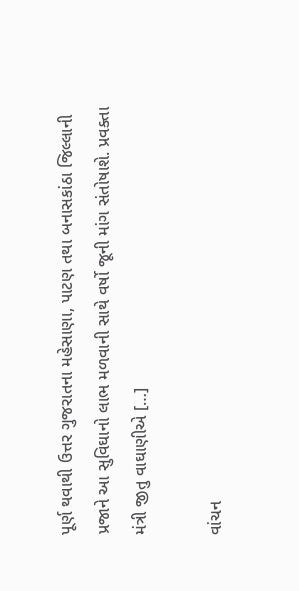પૂર્ણ થવાથી ઉત્તર ગુજરાતના મહેસાણા, પાટણ તથા બનાસકાંઠા જિલ્લાની પ્રજાને આ સુવિઘાનો લાભ મળવાની સાથે વર્ષો જૂની માંગ સંતોષાશે. પ્રવક્તા મંત્રી જીતુ વાઘાણીએ […]

વાંચન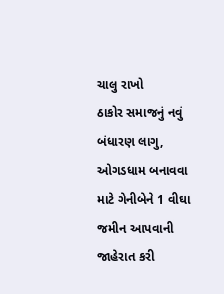ચાલુ રાખો
ઠાકોર સમાજનું નવું બંધારણ લાગુ, ઓગડધામ બનાવવા માટે ગેનીબેને 1 વીઘા જમીન આપવાની જાહેરાત કરી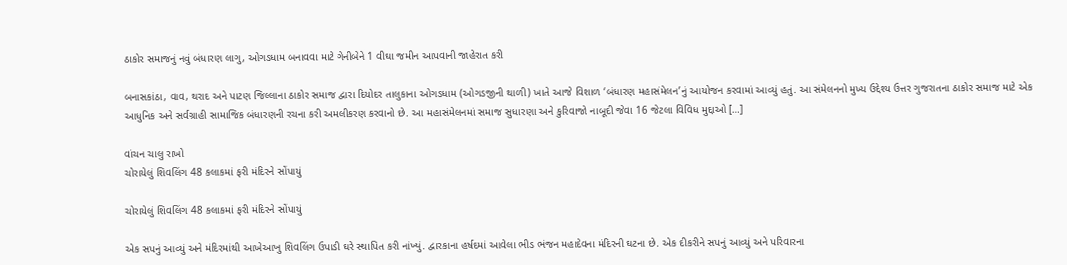ઠાકોર સમાજનું નવું બંધારણ લાગુ, ઓગડધામ બનાવવા માટે ગેનીબેને 1 વીઘા જમીન આપવાની જાહેરાત કરી

બનાસકાંઠા, વાવ, થરાદ અને પાટણ જિલ્લાના ઠાકોર સમાજ દ્વારા દિયોદર તાલુકાના ઓગડધામ (ઓગડજીની થાળી) ખાતે આજે વિશાળ ‘બંધારણ મહાસંમેલન’નું આયોજન કરવામાં આવ્યું હતું. આ સંમેલનનો મુખ્ય ઉદ્દેશ્ય ઉત્તર ગુજરાતના ઠાકોર સમાજ માટે એક આધુનિક અને સર્વગ્રાહી સામાજિક બંધારણની રચના કરી અમલીકરણ કરવાનો છે. આ મહાસંમેલનમાં સમાજ સુધારણા અને કુરિવાજો નાબૂદી જેવા 16 જેટલા વિવિધ મુદ્દાઓ […]

વાંચન ચાલુ રાખો
ચોરાયેલું શિવલિંગ 48 કલાકમાં ફરી મંદિરને સોંપાયું

ચોરાયેલું શિવલિંગ 48 કલાકમાં ફરી મંદિરને સોંપાયું

એક સપનું આવ્યું અને મંદિરમાંથી આખેઆખુ શિવલિંગ ઉપાડી ઘરે સ્થાપિત કરી નાંખ્યું. દ્વારકાના હર્ષદમાં આવેલા ભીડ ભંજન મહાદેવના મંદિરની ઘટના છે. એક દીકરીને સપનું આવ્યું અને પરિવારના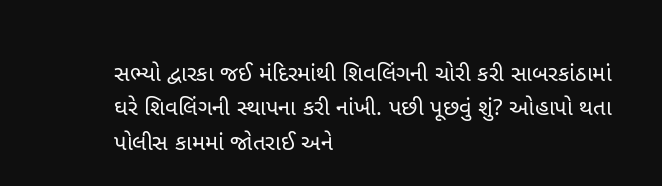સભ્યો દ્વારકા જઈ મંદિરમાંથી શિવલિંગની ચોરી કરી સાબરકાંઠામાં ઘરે શિવલિંગની સ્થાપના કરી નાંખી. પછી પૂછવું શું? ઓહાપો થતા પોલીસ કામમાં જોતરાઈ અને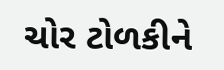ચોર ટોળકીને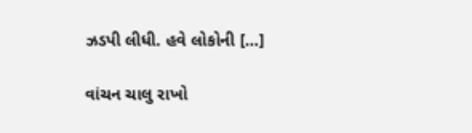ઝડપી લીધી. હવે લોકોની […]

વાંચન ચાલુ રાખો